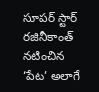సూపర్ స్టార్ రజినీకాంత్ నటించిన ‘పేట’ అలాగే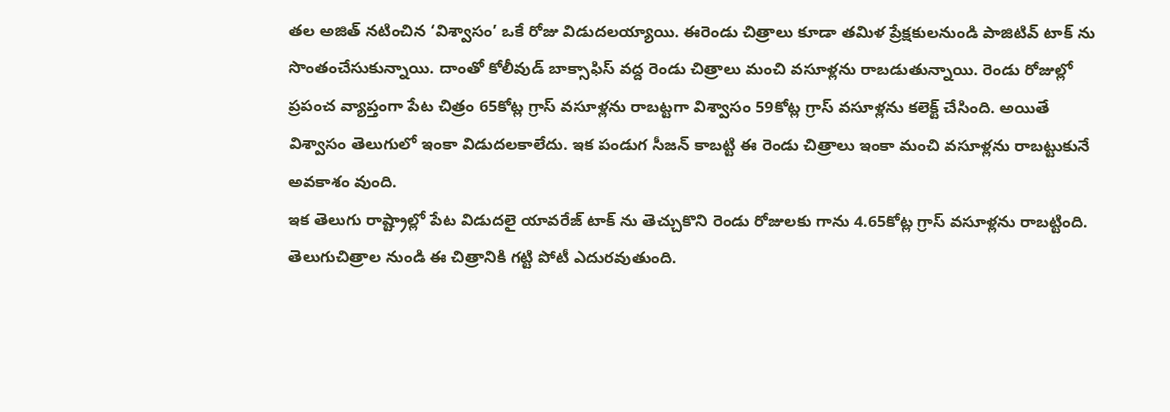తల అజిత్ నటించిన ‘విశ్వాసం’ ఒకే రోజు విడుదలయ్యాయి. ఈరెండు చిత్రాలు కూడా తమిళ ప్రేక్షకులనుండి పాజిటివ్ టాక్ ను సొంతంచేసుకున్నాయి. దాంతో కోలీవుడ్ బాక్సాఫిస్ వద్ద రెండు చిత్రాలు మంచి వసూళ్లను రాబడుతున్నాయి. రెండు రోజుల్లో ప్రపంచ వ్యాప్తంగా పేట చిత్రం 65కోట్ల గ్రాస్ వసూళ్లను రాబట్టగా విశ్వాసం 59కోట్ల గ్రాస్ వసూళ్లను కలెక్ట్ చేసింది. అయితే విశ్వాసం తెలుగులో ఇంకా విడుదలకాలేదు. ఇక పండుగ సీజన్ కాబట్టి ఈ రెండు చిత్రాలు ఇంకా మంచి వసూళ్లను రాబట్టుకునే అవకాశం వుంది.
ఇక తెలుగు రాష్ట్రాల్లో పేట విడుదలై యావరేజ్ టాక్ ను తెచ్చుకొని రెండు రోజులకు గాను 4.65కోట్ల గ్రాస్ వసూళ్లను రాబట్టింది. తెలుగుచిత్రాల నుండి ఈ చిత్రానికి గట్టి పోటీ ఎదురవుతుంది.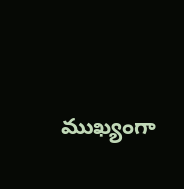ముఖ్యంగా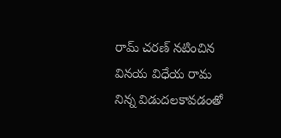రామ్ చరణ్ నటించిన వినయ విధేయ రామ నిన్న విడుదలకావడంతో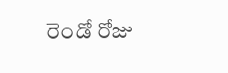రెండో రోజు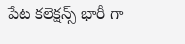పేట కలెక్షన్స్ భారీ గా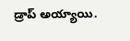డ్రాప్ అయ్యాయి.